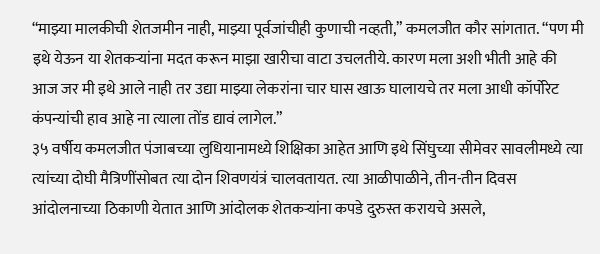“माझ्या मालकीची शेतजमीन नाही, माझ्या पूर्वजांचीही कुणाची नव्हती,” कमलजीत कौर सांगतात. “पण मी इथे येऊन या शेतकऱ्यांना मदत करून माझा खारीचा वाटा उचलतीये. कारण मला अशी भीती आहे की आज जर मी इथे आले नाही तर उद्या माझ्या लेकरांना चार घास खाऊ घालायचे तर मला आधी कॉर्पोरेट कंपन्यांची हाव आहे ना त्याला तोंड द्यावं लागेल.”
३५ वर्षीय कमलजीत पंजाबच्या लुधियानामध्ये शिक्षिका आहेत आणि इथे सिंघुच्या सीमेवर सावलीमध्ये त्या त्यांच्या दोघी मैत्रिणींसोबत त्या दोन शिवणयंत्रं चालवतायत. त्या आळीपाळीने, तीन-तीन दिवस आंदोलनाच्या ठिकाणी येतात आणि आंदोलक शेतकऱ्यांना कपडे दुरुस्त करायचे असले,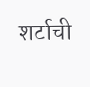शर्टाची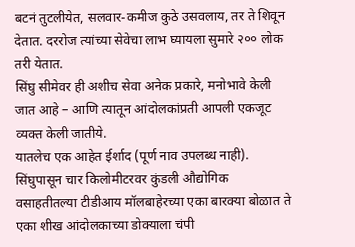बटनं तुटलीयेत, सलवार-कमीज कुठे उसवलाय, तर ते शिवून देतात. दररोज त्यांच्या सेवेचा लाभ घ्यायला सुमारे २०० लोक तरी येतात.
सिंघु सीमेवर ही अशीच सेवा अनेक प्रकारे, मनोभावे केली जात आहे – आणि त्यातून आंदोलकांप्रती आपली एकजूट व्यक्त केली जातीये.
यातलेच एक आहेत ईर्शाद (पूर्ण नाव उपलब्ध नाही). सिंघुपासून चार किलोमीटरवर कुंडली औद्योगिक वसाहतीतल्या टीडीआय मॉलबाहेरच्या एका बारक्या बोळात ते एका शीख आंदोलकाच्या डोक्याला चंपी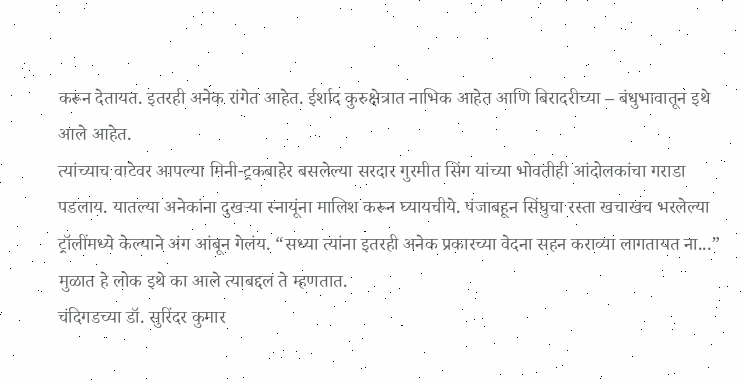करून देतायत. इतरही अनेक रांगेत आहेत. ईर्शाद कुरुक्षेत्रात नाभिक आहेत आणि बिरादरीच्या – बंधुभावातून इथे आले आहेत.
त्यांच्याच वाटेवर आपल्या मिनी-ट्रकबाहेर बसलेल्या सरदार गुरमीत सिंग यांच्या भोवतीही आंदोलकांचा गराडा पडलाय. यातल्या अनेकांना दुखऱ्या स्नायूंना मालिश करून घ्यायचीये. पंजाबहून सिंघुचा रस्ता खचाखच भरलेल्या ट्रॉलींमध्ये केल्याने अंग आंबून गेलंय. “सध्या त्यांना इतरही अनेक प्रकारच्या वेदना सहन कराव्या लागतायत ना...” मुळात हे लोक इथे का आले त्याबद्दल ते म्हणतात.
चंदिगडच्या डॉ. सुरिंदर कुमार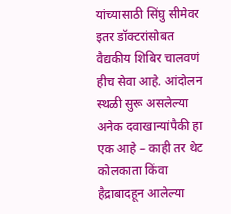यांच्यासाठी सिंघु सीमेवर इतर डॉक्टरांसोबत वैद्यकीय शिबिर चालवणं हीच सेवा आहे. आंदोलन स्थळी सुरू असलेल्या अनेक दवाखान्यांपैकी हा एक आहे – काही तर थेट कोलकाता किंवा हैद्राबादहून आलेल्या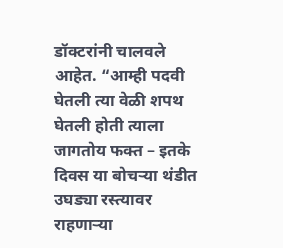डॉक्टरांनी चालवले आहेत. “आम्ही पदवी घेतली त्या वेळी शपथ घेतली होती त्याला जागतोय फक्त – इतके दिवस या बोचऱ्या थंडीत उघड्या रस्त्यावर राहणाऱ्या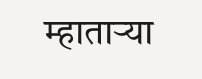म्हाताऱ्या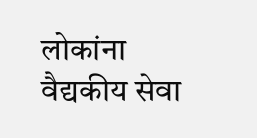लोकांना वैद्यकीय सेवा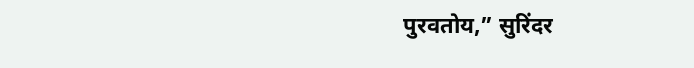पुरवतोय,” सुरिंदर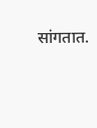सांगतात.